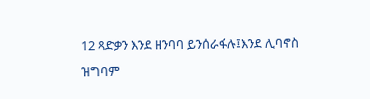12 ጻድቃን እንደ ዘንባባ ይንሰራፋሉ፤እንደ ሊባኖስ ዝግባም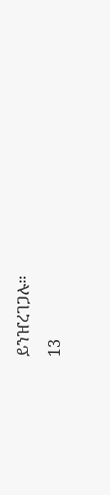ይንዠረገጋሉ።
13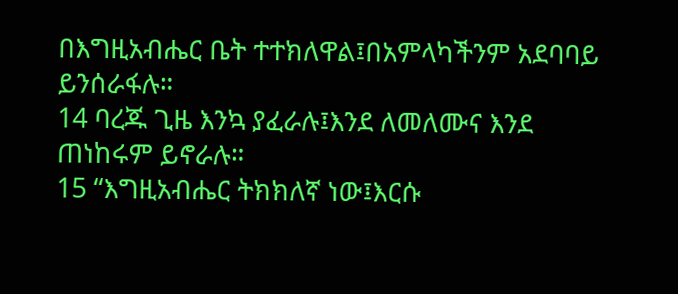በእግዚአብሔር ቤት ተተክለዋል፤በአምላካችንም አደባባይ ይንሰራፋሉ።
14 ባረጁ ጊዜ እንኳ ያፈራሉ፤እንደ ለመለሙና እንደ ጠነከሩም ይኖራሉ።
15 “እግዚአብሔር ትክክለኛ ነው፤እርሱ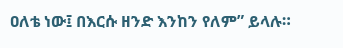ዐለቴ ነው፤ በእርሱ ዘንድ እንከን የለም” ይላሉ።